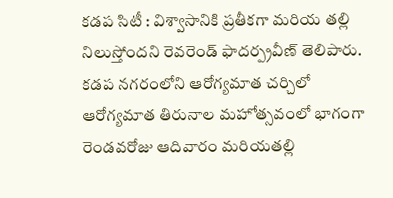కడప సిటీ : విశ్వాసానికి ప్రతీకగా మరియ తల్లి నిలుస్తోందని రెవరెండ్ ఫాదర్ప్రవీణ్ తెలిపారు. కడప నగరంలోని ఆరోగ్యమాత చర్చిలో ఆరోగ్యమాత తిరునాల మహోత్సవంలో భాగంగా రెండవరోజు ఆదివారం మరియతల్లి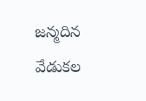జన్మదిన వేడుకల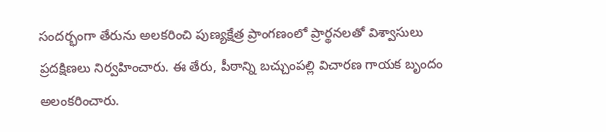సందర్భంగా తేరును అలకరించి పుణ్యక్షేత్ర ప్రాంగణంలో ప్రార్థనలతో విశ్వాసులు ప్రదక్షిణలు నిర్వహించారు. ఈ తేరు, పీఠాన్ని బచ్చుంపల్లి విచారణ గాయక బృందం అలంకరించారు.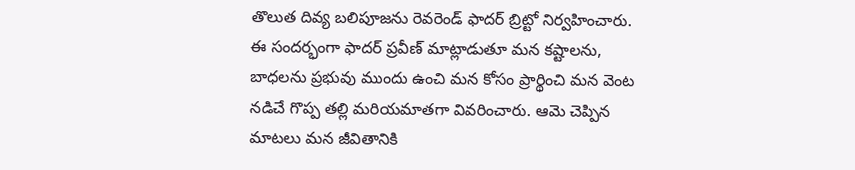తొలుత దివ్య బలిపూజను రెవరెండ్ ఫాదర్ బ్రిట్టో నిర్వహించారు. ఈ సందర్భంగా ఫాదర్ ప్రవీణ్ మాట్లాడుతూ మన కష్టాలను, బాధలను ప్రభువు ముందు ఉంచి మన కోసం ప్రార్థించి మన వెంట నడిచే గొప్ప తల్లి మరియమాతగా వివరించారు. ఆమె చెప్పిన మాటలు మన జీవితానికి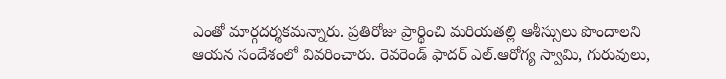ఎంతో మార్గదర్శకమన్నారు. ప్రతిరోజు ప్రార్థించి మరియతల్లి ఆశీస్సులు పొందాలని ఆయన సందేశంలో వివరించారు. రెవరెండ్ ఫాదర్ ఎల్.ఆరోగ్య స్వామి, గురువులు,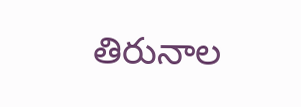తిరునాల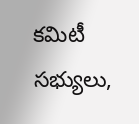కమిటీ సభ్యులు,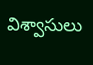విశ్వాసులు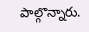పాల్గొన్నారు.